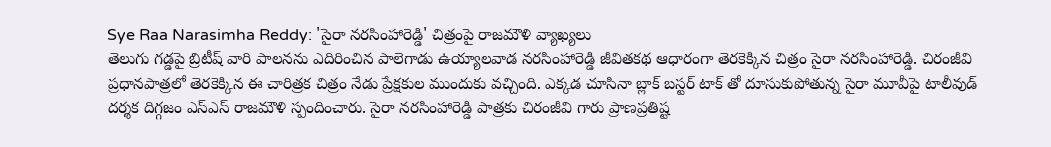Sye Raa Narasimha Reddy: 'సైరా నరసింహారెడ్డి' చిత్రంపై రాజమౌళి వ్యాఖ్యలు
తెలుగు గడ్డపై బ్రిటీష్ వారి పాలనను ఎదిరించిన పాలెగాడు ఉయ్యాలవాడ నరసింహారెడ్డి జీవితకథ ఆధారంగా తెరకెక్కిన చిత్రం సైరా నరసింహారెడ్డి. చిరంజీవి ప్రధానపాత్రలో తెరకెక్కిన ఈ చారిత్రక చిత్రం నేడు ప్రేక్షకుల ముందుకు వచ్చింది. ఎక్కడ చూసినా బ్లాక్ బస్టర్ టాక్ తో దూసుకుపోతున్న సైరా మూవీపై టాలీవుడ్ దర్శక దిగ్గజం ఎస్ఎస్ రాజమౌళి స్పందించారు. సైరా నరసింహారెడ్డి పాత్రకు చిరంజీవి గారు ప్రాణప్రతిష్ట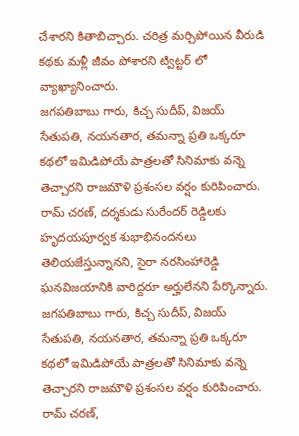చేశారని కితాబిచ్చారు. చరిత్ర మర్చిపోయిన వీరుడి కథకు మళ్లీ జీవం పోశారని ట్విట్టర్ లో వ్యాఖ్యానించారు.
జగపతిబాబు గారు, కిచ్చ సుదీప్, విజయ్ సేతుపతి, నయనతార, తమన్నా ప్రతి ఒక్కరూ కథలో ఇమిడిపోయే పాత్రలతో సినిమాకు వన్నె తెచ్చారని రాజమౌళి ప్రశంసల వర్షం కురిపించారు. రామ్ చరణ్, దర్శకుడు సురేందర్ రెడ్డిలకు హృదయపూర్వక శుభాభినందనలు తెలియజేస్తున్నానని, సైరా నరసింహారెడ్డి ఘనవిజయానికి వారిద్దరూ అర్హులేనని పేర్కొన్నారు.
జగపతిబాబు గారు, కిచ్చ సుదీప్, విజయ్ సేతుపతి, నయనతార, తమన్నా ప్రతి ఒక్కరూ కథలో ఇమిడిపోయే పాత్రలతో సినిమాకు వన్నె తెచ్చారని రాజమౌళి ప్రశంసల వర్షం కురిపించారు. రామ్ చరణ్,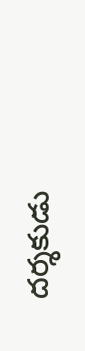దర్శకుడు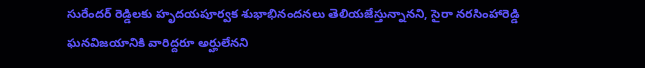సురేందర్ రెడ్డిలకు హృదయపూర్వక శుభాభినందనలు తెలియజేస్తున్నానని, సైరా నరసింహారెడ్డి ఘనవిజయానికి వారిద్దరూ అర్హులేనని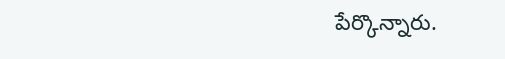పేర్కొన్నారు.